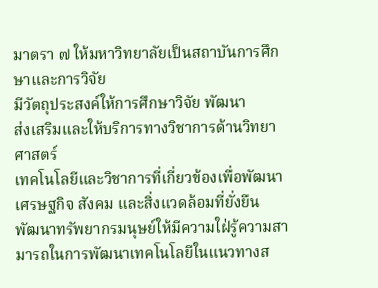มาตรา ๗ ให้มหาวิทยาลัยเป็นสถาบันการศึกษาและการวิจัย
มีวัตถุประสงค์ให้การศึกษาวิจัย พัฒนา
ส่งเสริมและให้บริการทางวิชาการด้านวิทยาศาสตร์
เทคโนโลยีและวิชาการที่เกี่ยวข้องเพื่อพัฒนาเศรษฐกิจ สังคม และสิ่งแวดล้อมที่ยั่งยืน
พัฒนาทรัพยากรมนุษย์ให้มีความใฝ่รู้ความสามารถในการพัฒนาเทคโนโลยีในแนวทางส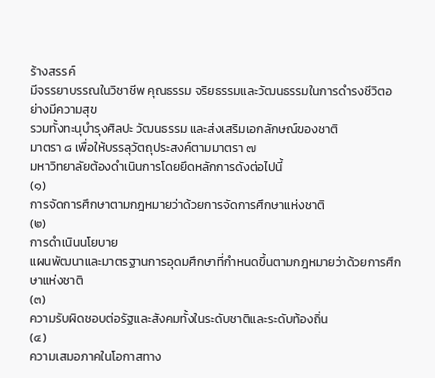ร้างสรรค์
มีจรรยาบรรณในวิชาชีพ คุณธรรม จริยธรรมและวัฒนธรรมในการดำรงชีวิตอย่างมีความสุข
รวมทั้งทะนุบำรุงศิลปะ วัฒนธรรม และส่งเสริมเอกลักษณ์ของชาติ
มาตรา ๘ เพื่อให้บรรลุวัตถุประสงค์ตามมาตรา ๗
มหาวิทยาลัยต้องดำเนินการโดยยึดหลักการดังต่อไปนี้
(๑)
การจัดการศึกษาตามกฎหมายว่าด้วยการจัดการศึกษาแห่งชาติ
(๒)
การดำเนินนโยบาย
แผนพัฒนาและมาตรฐานการอุดมศึกษาที่กำหนดขึ้นตามกฎหมายว่าด้วยการศึกษาแห่งชาติ
(๓)
ความรับผิดชอบต่อรัฐและสังคมทั้งในระดับชาติและระดับท้องถิ่น
(๔)
ความเสมอภาคในโอกาสทาง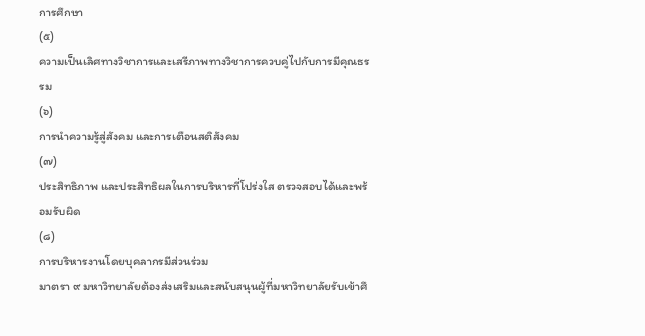การศึกษา
(๕)
ความเป็นเลิศทางวิชาการและเสรีภาพทางวิชาการควบคู่ไปกับการมีคุณธรรม
(๖)
การนำความรู้สู่สังคม และการเตือนสติสังคม
(๗)
ประสิทธิภาพ และประสิทธิผลในการบริหารที่โปร่งใส ตรวจสอบได้และพร้อมรับผิด
(๘)
การบริหารงานโดยบุคลากรมีส่วนร่วม
มาตรา ๙ มหาวิทยาลัยต้องส่งเสริมและสนับสนุนผู้ที่มหาวิทยาลัยรับเข้าศึ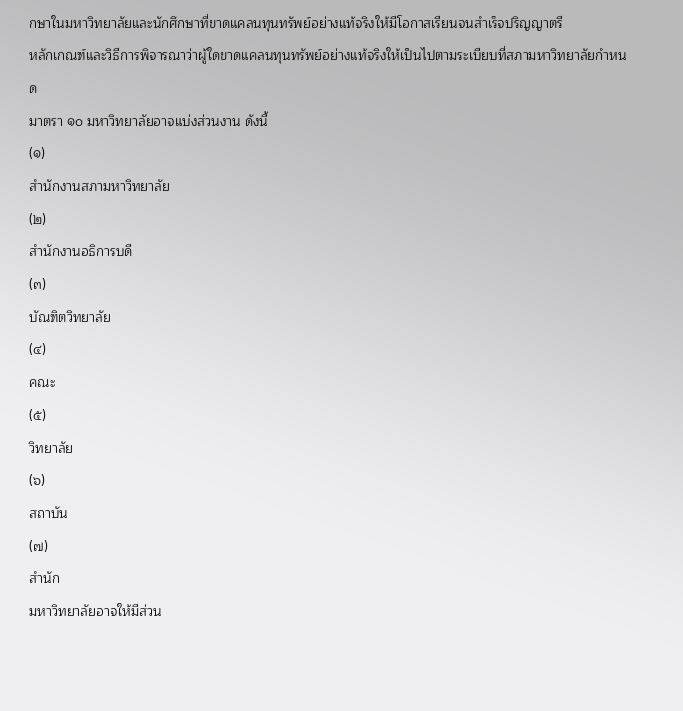กษาในมหาวิทยาลัยและนักศึกษาที่ขาดแคลนทุนทรัพย์อย่างแท้จริงให้มีโอกาสเรียนจนสำเร็จปริญญาตรี
หลักเกณฑ์และวิธีการพิจารณาว่าผู้ใดขาดแคลนทุนทรัพย์อย่างแท้จริงให้เป็นไปตามระเบียบที่สภามหาวิทยาลัยกำหนด
มาตรา ๑๐ มหาวิทยาลัยอาจแบ่งส่วนงาน ดังนี้
(๑)
สำนักงานสภามหาวิทยาลัย
(๒)
สำนักงานอธิการบดี
(๓)
บัณฑิตวิทยาลัย
(๔)
คณะ
(๕)
วิทยาลัย
(๖)
สถาบัน
(๗)
สำนัก
มหาวิทยาลัยอาจให้มีส่วน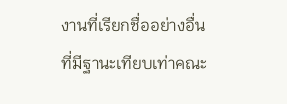งานที่เรียกชื่ออย่างอื่นที่มีฐานะเทียบเท่าคณะ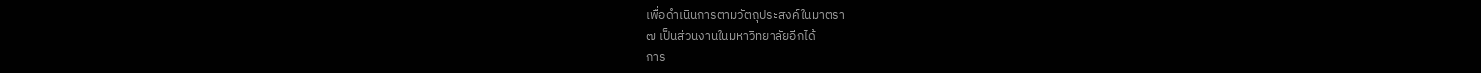เพื่อดำเนินการตามวัตถุประสงค์ในมาตรา
๗ เป็นส่วนงานในมหาวิทยาลัยอีกได้
การ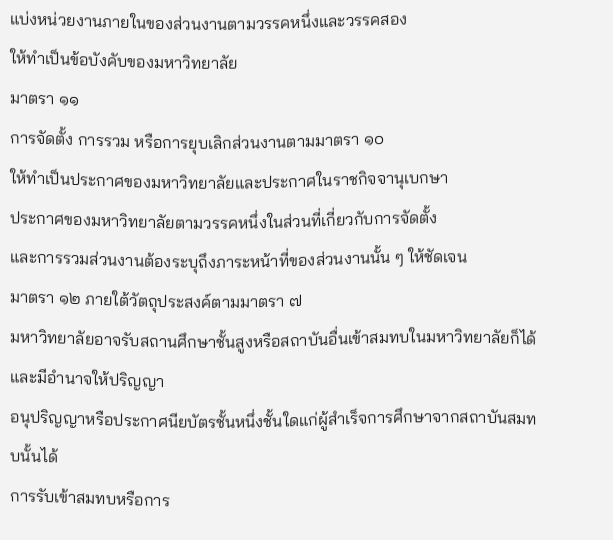แบ่งหน่วยงานภายในของส่วนงานตามวรรคหนึ่งและวรรคสอง
ให้ทำเป็นข้อบังคับของมหาวิทยาลัย
มาตรา ๑๑
การจัดตั้ง การรวม หรือการยุบเลิกส่วนงานตามมาตรา ๑๐
ให้ทำเป็นประกาศของมหาวิทยาลัยและประกาศในราชกิจจานุเบกษา
ประกาศของมหาวิทยาลัยตามวรรคหนึ่งในส่วนที่เกี่ยวกับการจัดตั้ง
และการรวมส่วนงานต้องระบุถึงภาระหน้าที่ของส่วนงานนั้น ๆ ให้ชัดเจน
มาตรา ๑๒ ภายใต้วัตถุประสงค์ตามมาตรา ๗
มหาวิทยาลัยอาจรับสถานศึกษาชั้นสูงหรือสถาบันอื่นเข้าสมทบในมหาวิทยาลัยก็ได้
และมีอำนาจให้ปริญญา
อนุปริญญาหรือประกาศนียบัตรชั้นหนึ่งชั้นใดแก่ผู้สำเร็จการศึกษาจากสถาบันสมทบนั้นได้
การรับเข้าสมทบหรือการ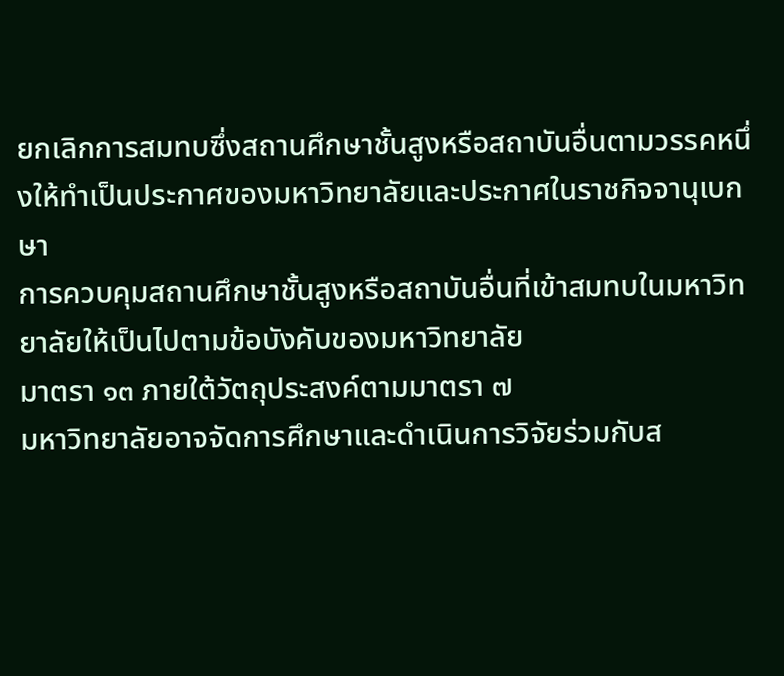ยกเลิกการสมทบซึ่งสถานศึกษาชั้นสูงหรือสถาบันอื่นตามวรรคหนึ่งให้ทำเป็นประกาศของมหาวิทยาลัยและประกาศในราชกิจจานุเบกษา
การควบคุมสถานศึกษาชั้นสูงหรือสถาบันอื่นที่เข้าสมทบในมหาวิทยาลัยให้เป็นไปตามข้อบังคับของมหาวิทยาลัย
มาตรา ๑๓ ภายใต้วัตถุประสงค์ตามมาตรา ๗
มหาวิทยาลัยอาจจัดการศึกษาและดำเนินการวิจัยร่วมกับส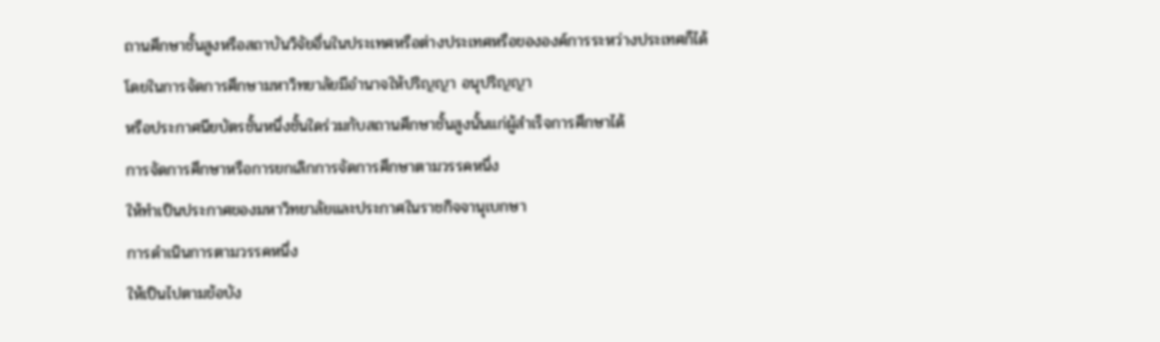ถานศึกษาชั้นสูงหรือสถาบันวิจัยอื่นในประเทศหรือต่างประเทศหรือขององค์การระหว่างประเทศก็ได้
โดยในการจัดการศึกษามหาวิทยาลัยมีอำนาจให้ปริญญา อนุปริญญา
หรือประกาศนียบัตรชั้นหนึ่งชั้นใดร่วมกับสถานศึกษาชั้นสูงนั้นแก่ผู้สำเร็จการศึกษาได้
การจัดการศึกษาหรือการยกเลิกการจัดการศึกษาตามวรรคหนึ่ง
ให้ทำเป็นประกาศของมหาวิทยาลัยและประกาศในราชกิจจานุเบกษา
การดำเนินการตามวรรคหนึ่ง
ให้เป็นไปตามข้อบัง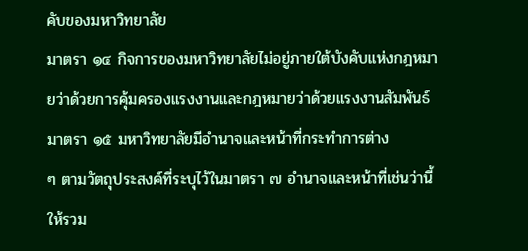คับของมหาวิทยาลัย
มาตรา ๑๔ กิจการของมหาวิทยาลัยไม่อยู่ภายใต้บังคับแห่งกฎหมายว่าด้วยการคุ้มครองแรงงานและกฎหมายว่าด้วยแรงงานสัมพันธ์
มาตรา ๑๕ มหาวิทยาลัยมีอำนาจและหน้าที่กระทำการต่าง
ๆ ตามวัตถุประสงค์ที่ระบุไว้ในมาตรา ๗ อำนาจและหน้าที่เช่นว่านี้ให้รวม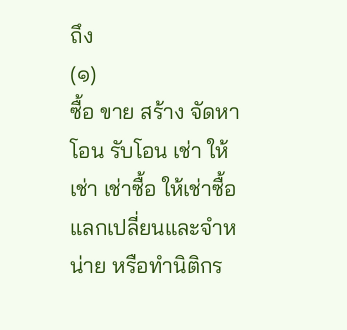ถึง
(๑)
ซื้อ ขาย สร้าง จัดหา โอน รับโอน เช่า ให้เช่า เช่าซื้อ ให้เช่าซื้อ
แลกเปลี่ยนและจำหน่าย หรือทำนิติกร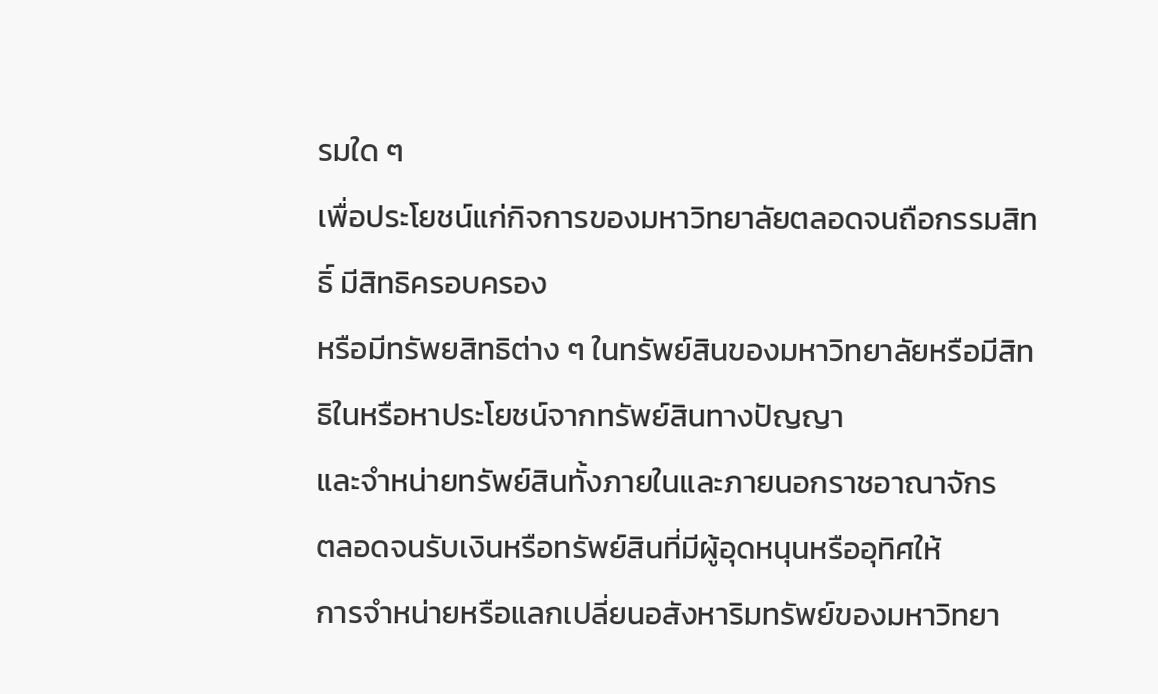รมใด ๆ
เพื่อประโยชน์แก่กิจการของมหาวิทยาลัยตลอดจนถือกรรมสิทธิ์ มีสิทธิครอบครอง
หรือมีทรัพยสิทธิต่าง ๆ ในทรัพย์สินของมหาวิทยาลัยหรือมีสิทธิในหรือหาประโยชน์จากทรัพย์สินทางปัญญา
และจำหน่ายทรัพย์สินทั้งภายในและภายนอกราชอาณาจักร
ตลอดจนรับเงินหรือทรัพย์สินที่มีผู้อุดหนุนหรืออุทิศให้
การจำหน่ายหรือแลกเปลี่ยนอสังหาริมทรัพย์ของมหาวิทยา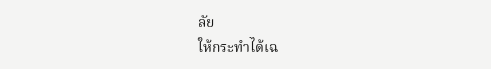ลัย
ให้กระทำได้เฉ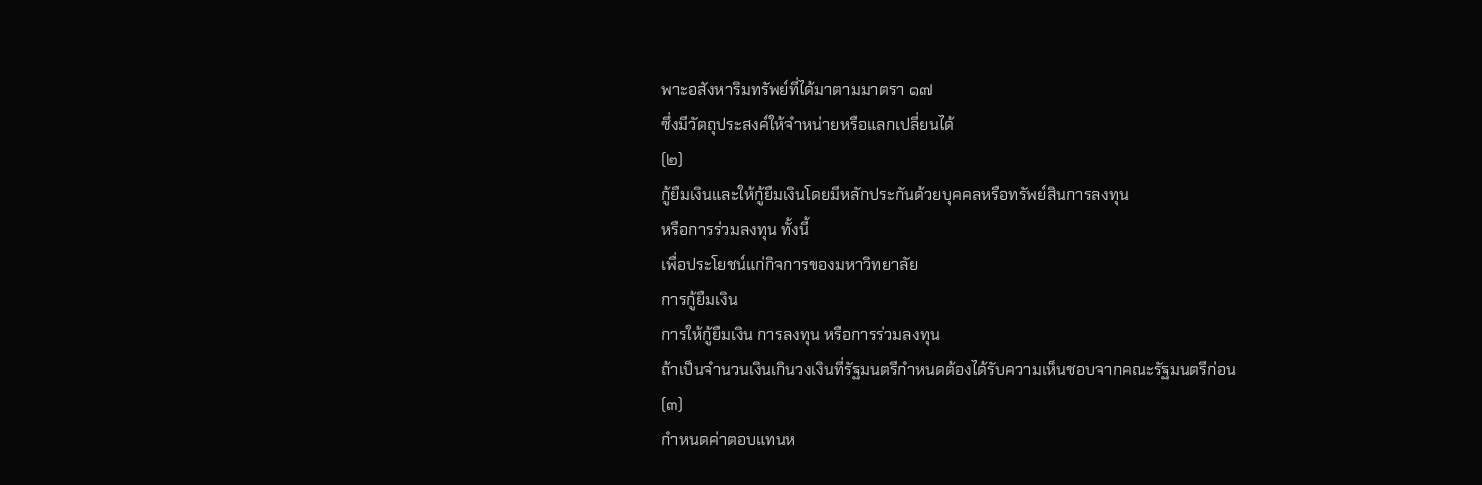พาะอสังหาริมทรัพย์ที่ได้มาตามมาตรา ๑๗
ซึ่งมีวัตถุประสงค์ให้จำหน่ายหรือแลกเปลี่ยนได้
(๒)
กู้ยืมเงินและให้กู้ยืมเงินโดยมีหลักประกันด้วยบุคคลหรือทรัพย์สินการลงทุน
หรือการร่วมลงทุน ทั้งนี้
เพื่อประโยชน์แก่กิจการของมหาวิทยาลัย
การกู้ยืมเงิน
การให้กู้ยืมเงิน การลงทุน หรือการร่วมลงทุน
ถ้าเป็นจำนวนเงินเกินวงเงินที่รัฐมนตรีกำหนดต้องได้รับความเห็นชอบจากคณะรัฐมนตรีก่อน
(๓)
กำหนดค่าตอบแทนห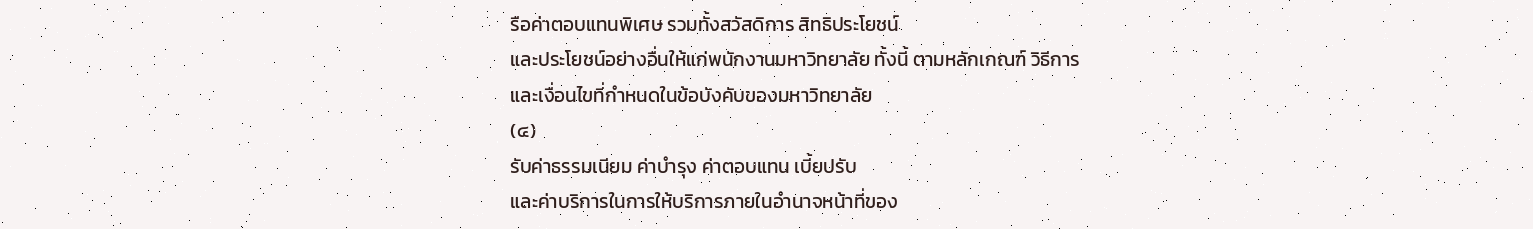รือค่าตอบแทนพิเศษ รวมทั้งสวัสดิการ สิทธิประโยชน์
และประโยชน์อย่างอื่นให้แก่พนักงานมหาวิทยาลัย ทั้งนี้ ตามหลักเกณฑ์ วิธีการ
และเงื่อนไขที่กำหนดในข้อบังคับของมหาวิทยาลัย
(๔)
รับค่าธรรมเนียม ค่าบำรุง ค่าตอบแทน เบี้ยปรับ
และค่าบริการในการให้บริการภายในอำนาจหน้าที่ของ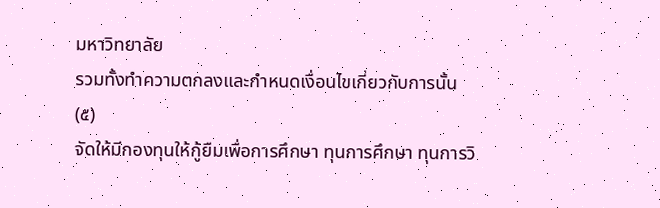มหาวิทยาลัย
รวมทั้งทำความตกลงและกำหนดเงื่อนไขเกี่ยวกับการนั้น
(๕)
จัดให้มีกองทุนให้กู้ยืมเพื่อการศึกษา ทุนการศึกษา ทุนการวิ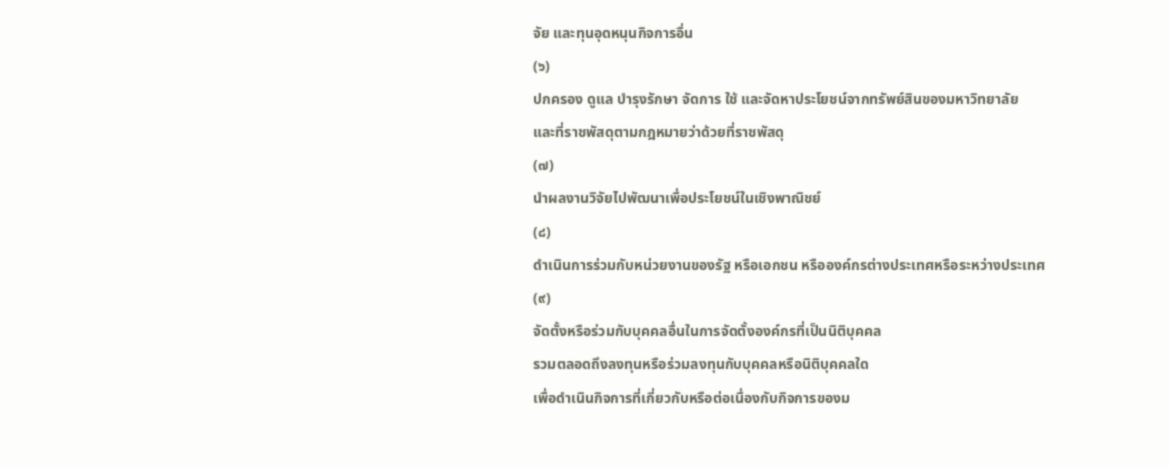จัย และทุนอุดหนุนกิจการอื่น
(๖)
ปกครอง ดูแล บำรุงรักษา จัดการ ใช้ และจัดหาประโยชน์จากทรัพย์สินของมหาวิทยาลัย
และที่ราชพัสดุตามกฎหมายว่าด้วยที่ราชพัสดุ
(๗)
นำผลงานวิจัยไปพัฒนาเพื่อประโยชน์ในเชิงพาณิชย์
(๘)
ดำเนินการร่วมกับหน่วยงานของรัฐ หรือเอกชน หรือองค์กรต่างประเทศหรือระหว่างประเทศ
(๙)
จัดตั้งหรือร่วมกับบุคคลอื่นในการจัดตั้งองค์กรที่เป็นนิติบุคคล
รวมตลอดถึงลงทุนหรือร่วมลงทุนกับบุคคลหรือนิติบุคคลใด
เพื่อดำเนินกิจการที่เกี่ยวกับหรือต่อเนื่องกับกิจการของม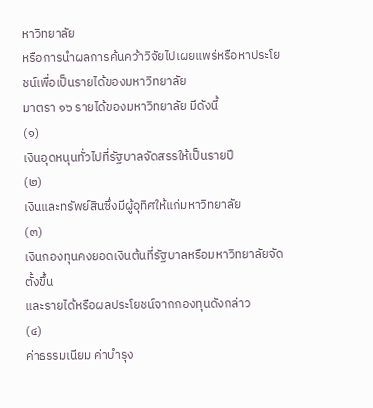หาวิทยาลัย
หรือการนำผลการค้นคว้าวิจัยไปเผยแพร่หรือหาประโยชน์เพื่อเป็นรายได้ของมหาวิทยาลัย
มาตรา ๑๖ รายได้ของมหาวิทยาลัย มีดังนี้
(๑)
เงินอุดหนุนทั่วไปที่รัฐบาลจัดสรรให้เป็นรายปี
(๒)
เงินและทรัพย์สินซึ่งมีผู้อุทิศให้แก่มหาวิทยาลัย
(๓)
เงินกองทุนคงยอดเงินต้นที่รัฐบาลหรือมหาวิทยาลัยจัดตั้งขึ้น
และรายได้หรือผลประโยชน์จากกองทุนดังกล่าว
(๔)
ค่าธรรมเนียม ค่าบำรุง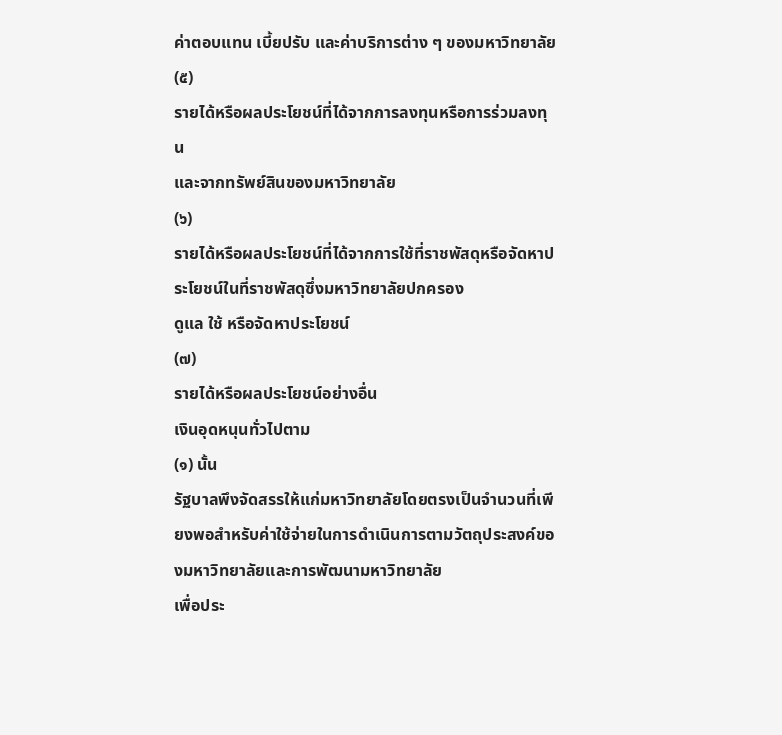ค่าตอบแทน เบี้ยปรับ และค่าบริการต่าง ๆ ของมหาวิทยาลัย
(๕)
รายได้หรือผลประโยชน์ที่ได้จากการลงทุนหรือการร่วมลงทุน
และจากทรัพย์สินของมหาวิทยาลัย
(๖)
รายได้หรือผลประโยชน์ที่ได้จากการใช้ที่ราชพัสดุหรือจัดหาประโยชน์ในที่ราชพัสดุซึ่งมหาวิทยาลัยปกครอง
ดูแล ใช้ หรือจัดหาประโยชน์
(๗)
รายได้หรือผลประโยชน์อย่างอื่น
เงินอุดหนุนทั่วไปตาม
(๑) นั้น
รัฐบาลพึงจัดสรรให้แก่มหาวิทยาลัยโดยตรงเป็นจำนวนที่เพียงพอสำหรับค่าใช้จ่ายในการดำเนินการตามวัตถุประสงค์ของมหาวิทยาลัยและการพัฒนามหาวิทยาลัย
เพื่อประ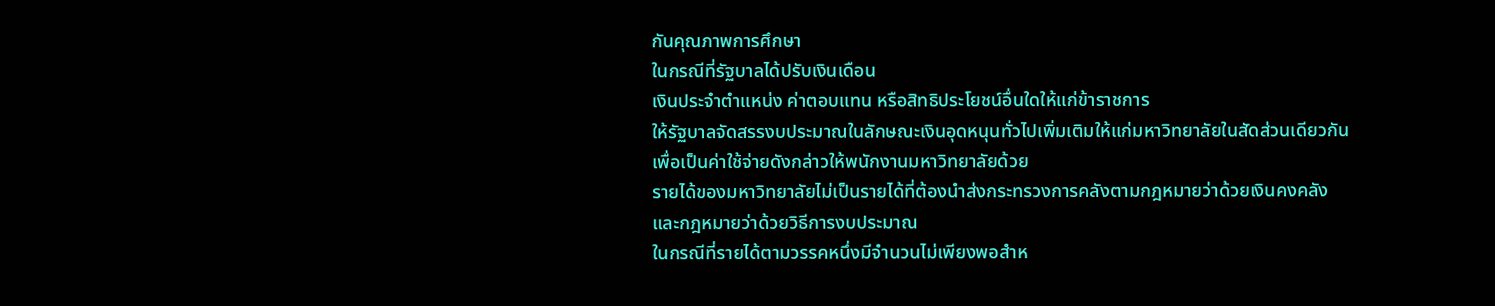กันคุณภาพการศึกษา
ในกรณีที่รัฐบาลได้ปรับเงินเดือน
เงินประจำตำแหน่ง ค่าตอบแทน หรือสิทธิประโยชน์อื่นใดให้แก่ข้าราชการ
ให้รัฐบาลจัดสรรงบประมาณในลักษณะเงินอุดหนุนทั่วไปเพิ่มเติมให้แก่มหาวิทยาลัยในสัดส่วนเดียวกัน
เพื่อเป็นค่าใช้จ่ายดังกล่าวให้พนักงานมหาวิทยาลัยด้วย
รายได้ของมหาวิทยาลัยไม่เป็นรายได้ที่ต้องนำส่งกระทรวงการคลังตามกฎหมายว่าด้วยเงินคงคลังและกฎหมายว่าด้วยวิธีการงบประมาณ
ในกรณีที่รายได้ตามวรรคหนึ่งมีจำนวนไม่เพียงพอสำห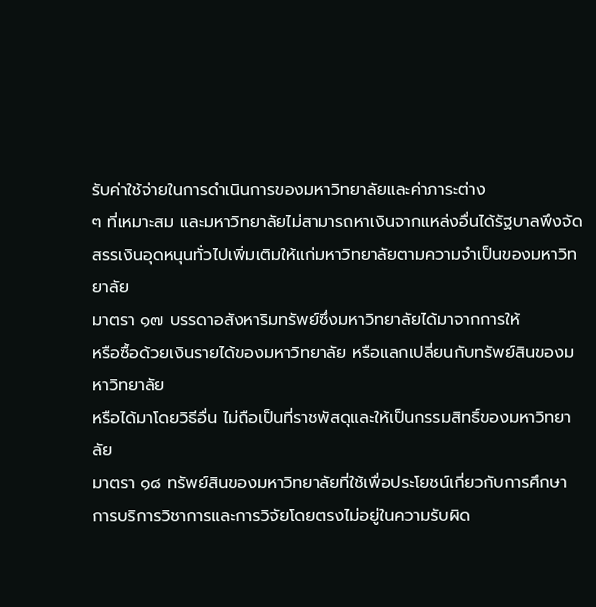รับค่าใช้จ่ายในการดำเนินการของมหาวิทยาลัยและค่าภาระต่าง
ๆ ที่เหมาะสม และมหาวิทยาลัยไม่สามารถหาเงินจากแหล่งอื่นได้รัฐบาลพึงจัดสรรเงินอุดหนุนทั่วไปเพิ่มเติมให้แก่มหาวิทยาลัยตามความจำเป็นของมหาวิทยาลัย
มาตรา ๑๗ บรรดาอสังหาริมทรัพย์ซึ่งมหาวิทยาลัยได้มาจากการให้
หรือซื้อด้วยเงินรายได้ของมหาวิทยาลัย หรือแลกเปลี่ยนกับทรัพย์สินของมหาวิทยาลัย
หรือได้มาโดยวิธีอื่น ไม่ถือเป็นที่ราชพัสดุและให้เป็นกรรมสิทธิ์ของมหาวิทยาลัย
มาตรา ๑๘ ทรัพย์สินของมหาวิทยาลัยที่ใช้เพื่อประโยชน์เกี่ยวกับการศึกษา
การบริการวิชาการและการวิจัยโดยตรงไม่อยู่ในความรับผิด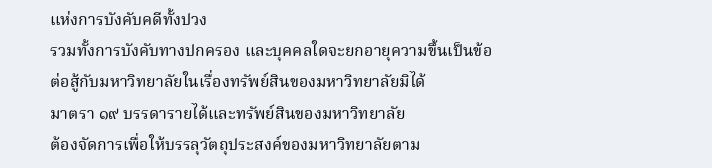แห่งการบังคับคดีทั้งปวง
รวมทั้งการบังคับทางปกครอง และบุคคลใดจะยกอายุความขึ้นเป็นข้อต่อสู้กับมหาวิทยาลัยในเรื่องทรัพย์สินของมหาวิทยาลัยมิได้
มาตรา ๑๙ บรรดารายได้และทรัพย์สินของมหาวิทยาลัย
ต้องจัดการเพื่อให้บรรลุวัตถุประสงค์ของมหาวิทยาลัยตาม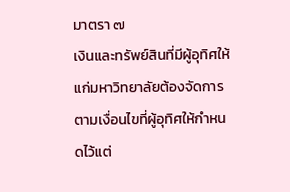มาตรา ๗
เงินและทรัพย์สินที่มีผู้อุทิศให้แก่มหาวิทยาลัยต้องจัดการตามเงื่อนไขที่ผู้อุทิศให้กำหนดไว้แต่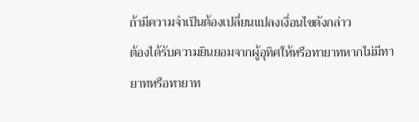ถ้ามีความจำเป็นต้องเปลี่ยนแปลงเงื่อนไขดังกล่าว
ต้องได้รับความยินยอมจากผู้อุทิศให้หรือทายาทหากไม่มีทายาทหรือทายาท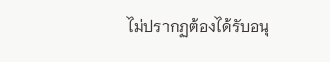ไม่ปรากฏต้องได้รับอนุ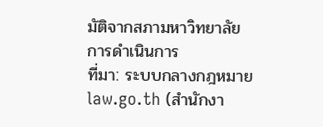มัติจากสภามหาวิทยาลัย
การดำเนินการ
ที่มา: ระบบกลางกฎหมาย law.go.th (สำนักงา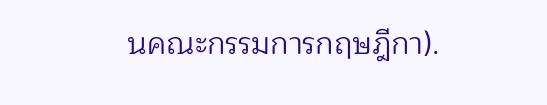นคณะกรรมการกฤษฎีกา).